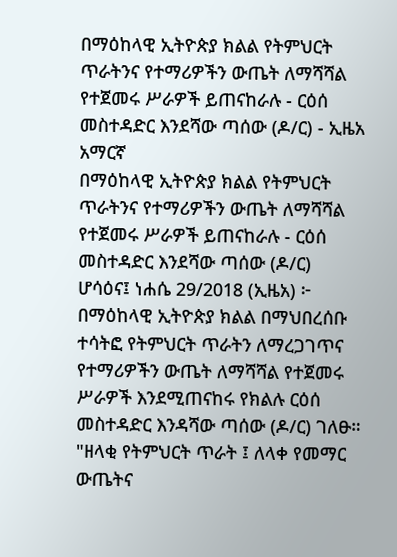በማዕከላዊ ኢትዮጵያ ክልል የትምህርት ጥራትንና የተማሪዎችን ውጤት ለማሻሻል የተጀመሩ ሥራዎች ይጠናከራሉ - ርዕሰ መስተዳድር እንደሻው ጣሰው (ዶ/ር) - ኢዜአ አማርኛ
በማዕከላዊ ኢትዮጵያ ክልል የትምህርት ጥራትንና የተማሪዎችን ውጤት ለማሻሻል የተጀመሩ ሥራዎች ይጠናከራሉ - ርዕሰ መስተዳድር እንደሻው ጣሰው (ዶ/ር)
ሆሳዕና፤ ነሐሴ 29/2018 (ኢዜአ) ፦ በማዕከላዊ ኢትዮጵያ ክልል በማህበረሰቡ ተሳትፎ የትምህርት ጥራትን ለማረጋገጥና የተማሪዎችን ውጤት ለማሻሻል የተጀመሩ ሥራዎች እንደሚጠናከሩ የክልሉ ርዕሰ መስተዳድር እንዳሻው ጣሰው (ዶ/ር) ገለፁ።
"ዘላቂ የትምህርት ጥራት ፤ ለላቀ የመማር ውጤትና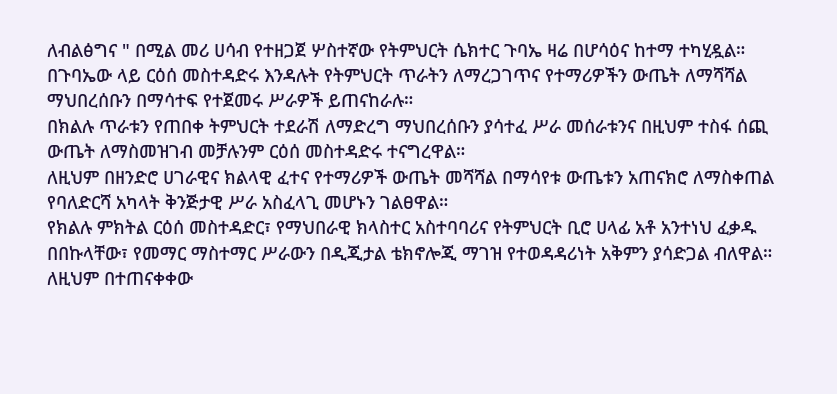ለብልፅግና " በሚል መሪ ሀሳብ የተዘጋጀ ሦስተኛው የትምህርት ሴክተር ጉባኤ ዛሬ በሆሳዕና ከተማ ተካሂዷል።
በጉባኤው ላይ ርዕሰ መስተዳድሩ እንዳሉት የትምህርት ጥራትን ለማረጋገጥና የተማሪዎችን ውጤት ለማሻሻል ማህበረሰቡን በማሳተፍ የተጀመሩ ሥራዎች ይጠናከራሉ።
በክልሉ ጥራቱን የጠበቀ ትምህርት ተደራሽ ለማድረግ ማህበረሰቡን ያሳተፈ ሥራ መሰራቱንና በዚህም ተስፋ ሰጪ ውጤት ለማስመዝገብ መቻሉንም ርዕሰ መስተዳድሩ ተናግረዋል።
ለዚህም በዘንድሮ ሀገራዊና ክልላዊ ፈተና የተማሪዎች ውጤት መሻሻል በማሳየቱ ውጤቱን አጠናክሮ ለማስቀጠል የባለድርሻ አካላት ቅንጅታዊ ሥራ አስፈላጊ መሆኑን ገልፀዋል።
የክልሉ ምክትል ርዕሰ መስተዳድር፣ የማህበራዊ ክላስተር አስተባባሪና የትምህርት ቢሮ ሀላፊ አቶ አንተነህ ፈቃዱ በበኩላቸው፣ የመማር ማስተማር ሥራውን በዲጂታል ቴክኖሎጂ ማገዝ የተወዳዳሪነት አቅምን ያሳድጋል ብለዋል።
ለዚህም በተጠናቀቀው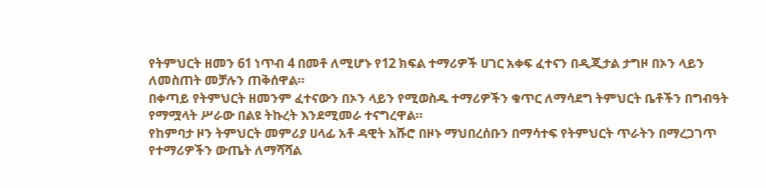የትምህርት ዘመን 61 ነጥብ 4 በመቶ ለሚሆኑ የ12 ክፍል ተማሪዎች ሀገር አቀፍ ፈተናን በዲጂታል ታግዞ በኦን ላይን ለመስጠት መቻሉን ጠቅሰዋል።
በቀጣይ የትምህርት ዘመንም ፈተናውን በኦን ላይን የሚወስዱ ተማሪዎችን ቁጥር ለማሳደግ ትምህርት ቤቶችን በግብዓት የማሟላት ሥራው በልዩ ትኩረት እንደሚመራ ተናግረዋል።
የከምባታ ዞን ትምህርት መምሪያ ሀላፊ አቶ ዳዊት አሹሮ በዞኑ ማህበረሰቡን በማሳተፍ የትምህርት ጥራትን በማረጋገጥ የተማሪዎችን ውጤት ለማሻሻል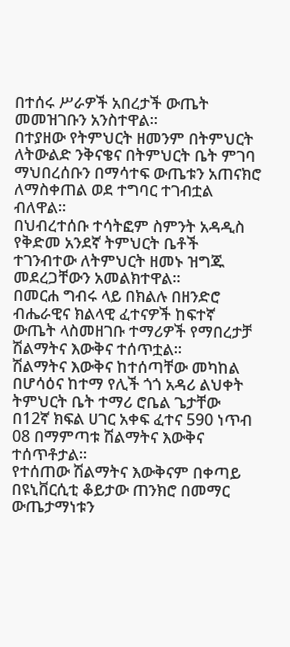በተሰሩ ሥራዎች አበረታች ውጤት መመዝገቡን አንስተዋል።
በተያዘው የትምህርት ዘመንም በትምህርት ለትውልድ ንቅናቄና በትምህርት ቤት ምገባ ማህበረሰቡን በማሳተፍ ውጤቱን አጠናክሮ ለማስቀጠል ወደ ተግባር ተገብቷል ብለዋል።
በህብረተሰቡ ተሳትፎም ስምንት አዳዲስ የቅድመ አንደኛ ትምህርት ቤቶች ተገንብተው ለትምህርት ዘመኑ ዝግጁ መደረጋቸውን አመልክተዋል።
በመርሐ ግብሩ ላይ በክልሉ በዘንድሮ ብሔራዊና ክልላዊ ፈተናዎች ከፍተኛ ውጤት ላስመዘገቡ ተማሪዎች የማበረታቻ ሽልማትና እውቅና ተሰጥቷል፡፡
ሽልማትና እውቅና ከተሰጣቸው መካከል በሆሳዕና ከተማ የሊች ጎጎ አዳሪ ልህቀት ትምህርት ቤት ተማሪ ሮቤል ጌታቸው በ12ኛ ክፍል ሀገር አቀፍ ፈተና 590 ነጥብ 08 በማምጣቱ ሽልማትና እውቅና ተሰጥቶታል።
የተሰጠው ሽልማትና እውቅናም በቀጣይ በዩኒቨርሲቲ ቆይታው ጠንክሮ በመማር ውጤታማነቱን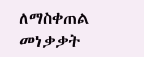ለማስቀጠል መነቃቃት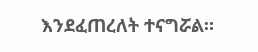እንደፈጠረለት ተናግሯል።